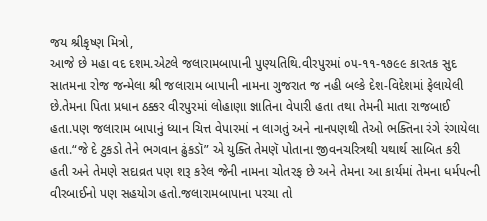જય શ્રીકૃષ્ણ મિત્રો,
આજે છે મહા વદ દશમ.એટલે જલારામબાપાની પુણ્યતિથિ.વીરપુરમાં ૦૫-૧૧-૧૭૯૯ કારતક સુદ સાતમના રોજ જન્મેલા શ્રી જલારામ બાપાની નામના ગુજરાત જ નહી બલ્કે દેશ-વિદેશમાં ફેલાયેલી છે.તેમના પિતા પ્રધાન ઠક્કર વીરપુરમાં લોહાણા જ્ઞાતિના વેપારી હતા તથા તેમની માતા રાજબાઈ હતા.પણ જલારામ બાપાનું ધ્યાન ચિત્ત વેપારમાં ન લાગતું અને નાનપણથી તેઓ ભક્તિના રંગે રંગાયેલા હતા.“જે દે ટુકડો તેને ભગવાન ઢુંકડૉ” એ યુક્તિ તેમણૅ પોતાના જીવનચરિત્રથી યથાર્થ સાબિત કરી હતી અને તેમણે સદાવ્રત પણ શરૂ કરેલ જેની નામના ચોતરફ છે અને તેમના આ કાર્યમાં તેમના ધર્મપત્ની વીરબાઈનો પણ સહયોગ હતો.જલારામબાપાના પરચા તો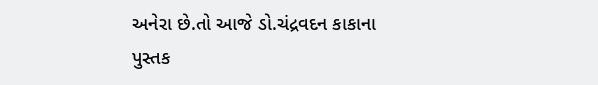અનેરા છે.તો આજે ડો.ચંદ્રવદન કાકાના પુસ્તક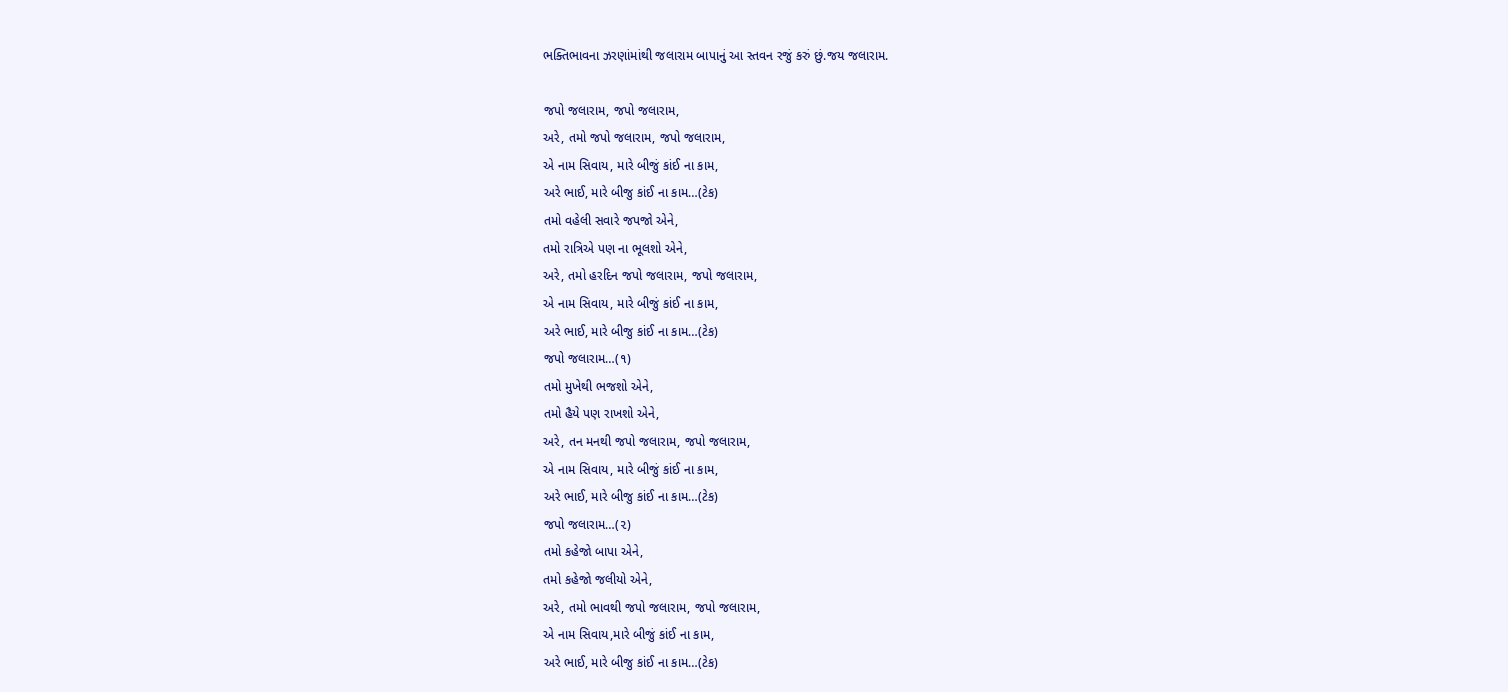ભક્તિભાવના ઝરણાંમાંથી જલારામ બાપાનું આ સ્તવન રજું કરું છું.જય જલારામ.

જપો જલારામ, જપો જલારામ,
અરે, તમો જપો જલારામ, જપો જલારામ,
એ નામ સિવાય, મારે બીજું કાંઈ ના કામ,
અરે ભાઈ, મારે બીજુ કાંઈ ના કામ…(ટેક)
તમો વહેલી સવારે જપજો એને,
તમો રાત્રિએ પણ ના ભૂલશો એને,
અરે, તમો હરદિન જપો જલારામ, જપો જલારામ,
એ નામ સિવાય, મારે બીજું કાંઈ ના કામ,
અરે ભાઈ, મારે બીજુ કાંઈ ના કામ…(ટેક)
જપો જલારામ…(૧)
તમો મુખેથી ભજશો એને,
તમો હૈયે પણ રાખશો એને,
અરે, તન મનથી જપો જલારામ, જપો જલારામ,
એ નામ સિવાય, મારે બીજું કાંઈ ના કામ,
અરે ભાઈ, મારે બીજુ કાંઈ ના કામ…(ટેક)
જપો જલારામ…(૨)
તમો કહેજો બાપા એને,
તમો કહેજો જલીયો એને,
અરે, તમો ભાવથી જપો જલારામ, જપો જલારામ,
એ નામ સિવાય,મારે બીજું કાંઈ ના કામ,
અરે ભાઈ, મારે બીજુ કાંઈ ના કામ…(ટેક)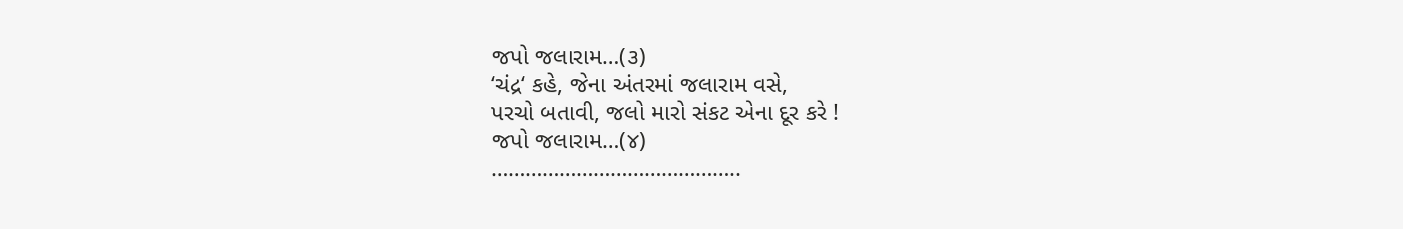જપો જલારામ…(૩)
‘ચંદ્ર‘ કહે, જેના અંતરમાં જલારામ વસે,
પરચો બતાવી, જલો મારો સંકટ એના દૂર કરે !
જપો જલારામ…(૪)
……………………………………..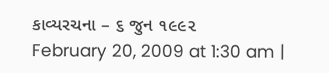કાવ્યરચના – ૬ જુન ૧૯૯૨
February 20, 2009 at 1:30 am |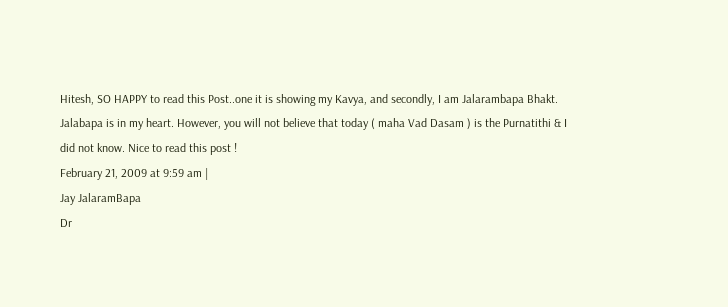Hitesh, SO HAPPY to read this Post..one it is showing my Kavya, and secondly, I am Jalarambapa Bhakt. Jalabapa is in my heart. However, you will not believe that today ( maha Vad Dasam ) is the Purnatithi & I did not know. Nice to read this post !
February 21, 2009 at 9:59 am |
Jay JalaramBapa
Dr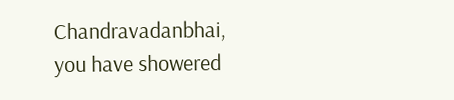Chandravadanbhai,
you have showered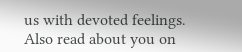us with devoted feelings.
Also read about you on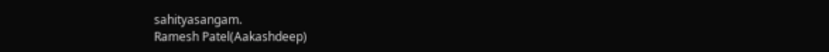sahityasangam.
Ramesh Patel(Aakashdeep)